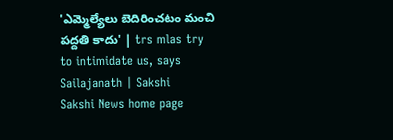'ఎమ్మెల్యేలు బెదిరించటం మంచి పద్దతి కాదు' | trs mlas try to intimidate us, says Sailajanath | Sakshi
Sakshi News home page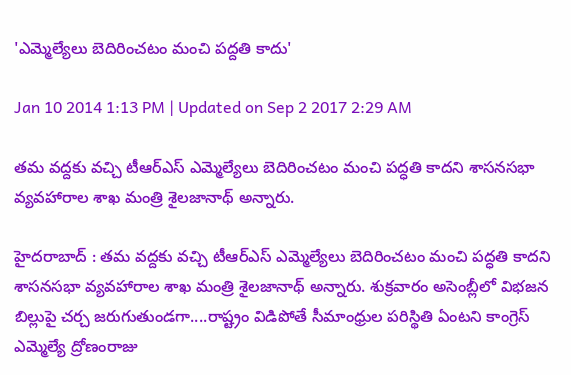'ఎమ్మెల్యేలు బెదిరించటం మంచి పద్దతి కాదు'

Jan 10 2014 1:13 PM | Updated on Sep 2 2017 2:29 AM

తమ వద్దకు వచ్చి టీఆర్ఎస్ ఎమ్మెల్యేలు బెదిరించటం మంచి పద్ధతి కాదని శాసనసభా వ్యవహారాల శాఖ మంత్రి శైలజానాథ్ అన్నారు.

హైదరాబాద్ : తమ వద్దకు వచ్చి టీఆర్ఎస్ ఎమ్మెల్యేలు బెదిరించటం మంచి పద్ధతి కాదని శాసనసభా వ్యవహారాల శాఖ మంత్రి శైలజానాథ్ అన్నారు. శుక్రవారం అసెంబ్లీలో విభజన బిల్లుపై చర్చ జరుగుతుండగా....రాష్ట్రం విడిపోతే సీమాంధ్రుల పరిస్థితి ఏంటని కాంగ్రెస్ ఎమ్మెల్యే ద్రోణంరాజు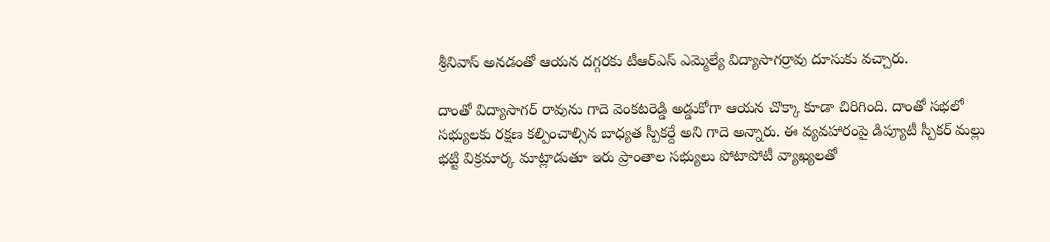శ్రీనివాస్ అనడంతో ఆయన దగ్గరకు టీఆర్ఎస్ ఎమ్మెల్యే విద్యాసాగర్రావు దూసుకు వచ్చారు.

దాంతో విద్యాసాగర్ రావును గాదె వెంకటరెడ్డి అడ్డుకోగా ఆయన చొక్కా కూడా చిరిగింది. దాంతో సభలో సభ్యులకు రక్షణ కల్పించాల్సిన బాధ్యత స్పీకర్దే అని గాదె అన్నారు. ఈ వ్యవహారంపై డిప్యూటీ స్పీకర్ మల్లు భట్టి విక్రమార్క మాట్లాడుతూ ఇరు ప్రాంతాల సభ్యులు పోటాపోటీ వ్యాఖ్యలతో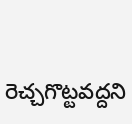రెచ్చగొట్టవద్దని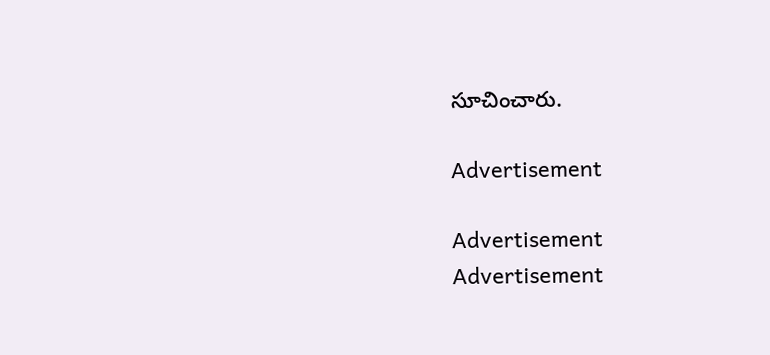సూచించారు.

Advertisement

Advertisement
Advertisement